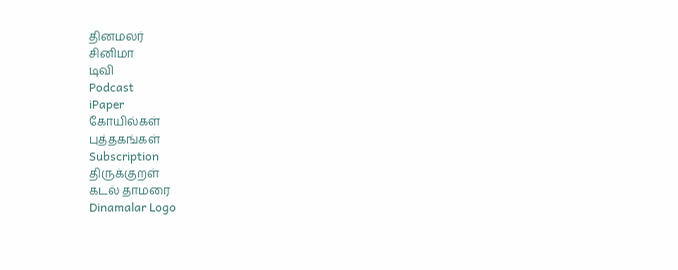தினமலர்
சினிமா
டிவி
Podcast
iPaper
கோயில்கள்
புத்தகங்கள்
Subscription
திருக்குறள்
கடல் தாமரை
Dinamalar Logo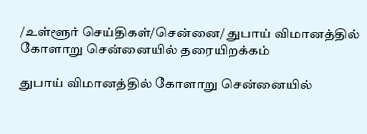/உள்ளூர் செய்திகள்/சென்னை/ துபாய் விமானத்தில் கோளாறு சென்னையில் தரையிறக்கம்

துபாய் விமானத்தில் கோளாறு சென்னையில்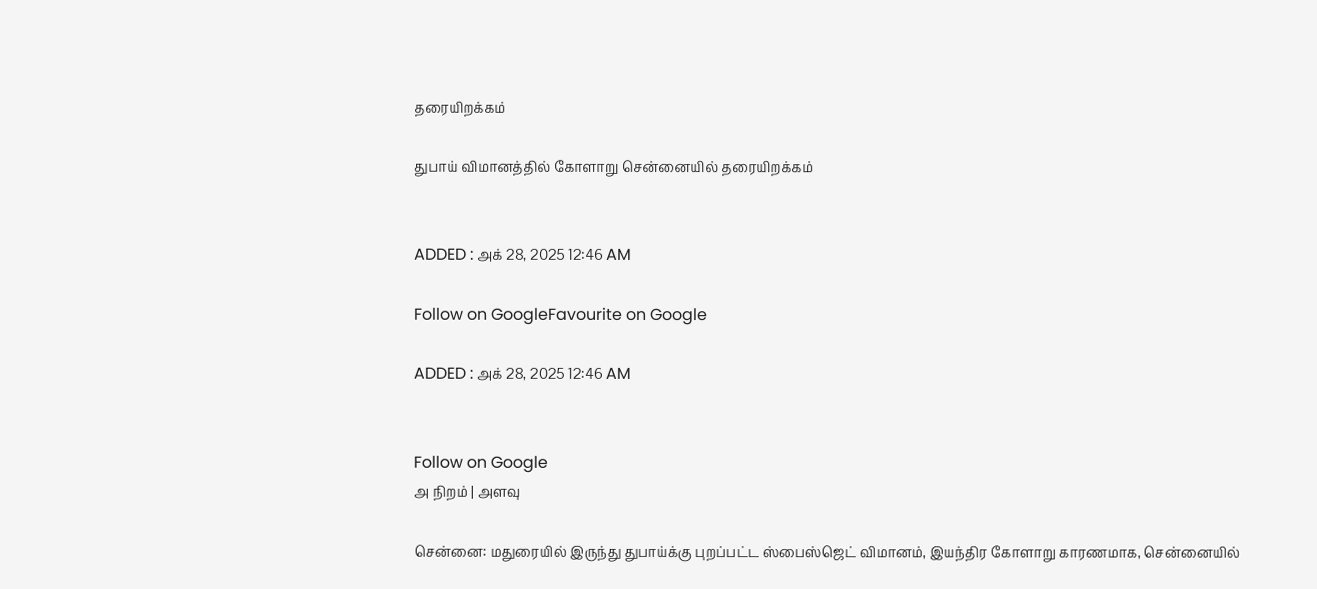தரையிறக்கம்

துபாய் விமானத்தில் கோளாறு சென்னையில் தரையிறக்கம்


ADDED : அக் 28, 2025 12:46 AM

Follow on GoogleFavourite on Google

ADDED : அக் 28, 2025 12:46 AM


Follow on Google
அ நிறம் | அளவு

சென்னை: மதுரையில் இருந்து துபாய்க்கு புறப்பட்ட ஸ்பைஸ்ஜெட் விமானம், இயந்திர கோளாறு காரணமாக, சென்னையில்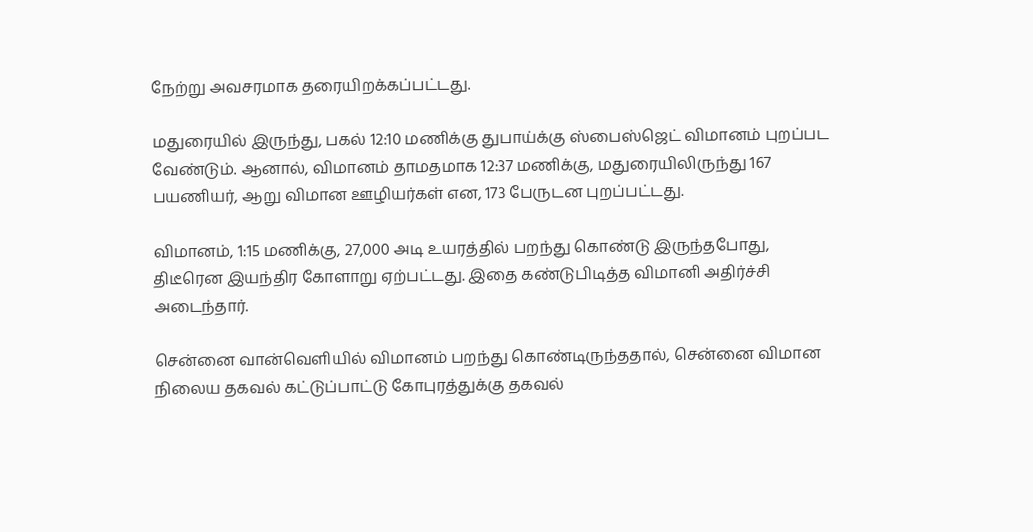நேற்று அவசரமாக தரையிறக்கப்பட்டது.

மதுரையில் இருந்து, பகல் 12:10 மணிக்கு துபாய்க்கு ஸ்பைஸ்ஜெட் விமானம் புறப்பட வேண்டும். ஆனால், விமானம் தாமதமாக 12:37 மணிக்கு, மதுரையிலிருந்து 167 பயணியர், ஆறு விமான ஊழியர்கள் என, 173 பேருடன புறப்பட்டது.

விமானம், 1:15 மணிக்கு, 27,000 அடி உயரத்தில் பறந்து கொண்டு இருந்தபோது, திடீரென இயந்திர கோளாறு ஏற்பட்டது. இதை கண்டுபிடித்த விமானி அதிர்ச்சி அடைந்தார்.

சென்னை வான்வெளியில் விமானம் பறந்து கொண்டிருந்ததால், சென்னை விமான நிலைய தகவல் கட்டுப்பாட்டு கோபுரத்துக்கு தகவல்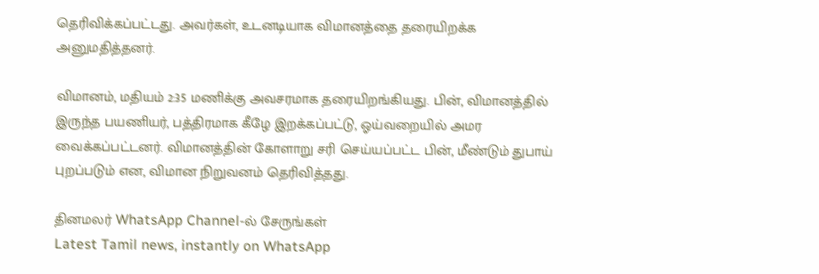தெரிவிக்கப்பட்டது. அவர்கள், உடனடியாக விமானத்தை தரையிறக்க அனுமதித்தனர்.

விமானம், மதியம் 2:35 மணிக்கு அவசரமாக தரையிறங்கியது. பின், விமானத்தில் இருந்த பயணியர், பத்திரமாக கீழே இறக்கப்பட்டு, ஓய்வறையில் அமர வைக்கப்பட்டனர். விமானத்தின் கோளாறு சரி செய்யப்பட்ட பின், மீண்டும் துபாய் புறப்படும் என, விமான நிறுவனம் தெரிவித்தது.

தினமலர் WhatsApp Channel-ல் சேருங்கள்
Latest Tamil news, instantly on WhatsApp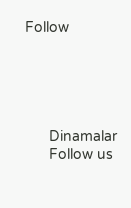Follow





      Dinamalar
      Follow us